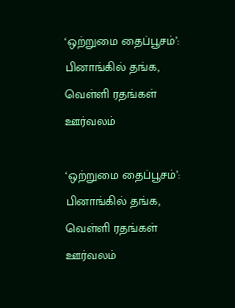‘ஒற்றுமை தைப்பூசம்’: பினாங்கில் தங்க, வெள்ளி ரதங்கள் ஊர்வலம்

‘ஒற்றுமை தைப்பூசம்’: பினாங்கில் தங்க, வெள்ளி ரதங்கள் ஊர்வலம்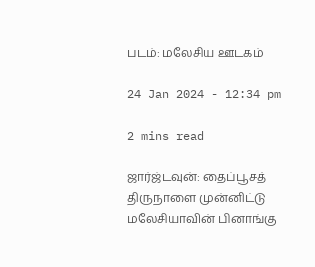படம்: மலேசிய ஊடகம்

24 Jan 2024 - 12:34 pm

2 mins read

ஜார்ஜ்டவுன்: தைப்பூசத் திருநாளை முன்னிட்டு மலேசியாவின் பினாங்கு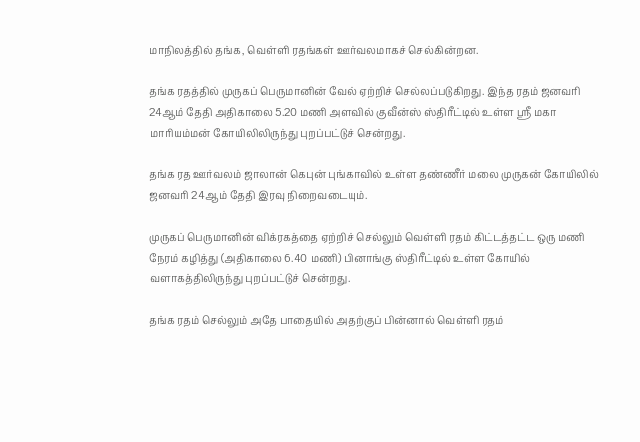மாநிலத்தில் தங்க, வெள்ளி ரதங்கள் ஊர்வலமாகச் செல்கின்றன.

தங்க ரதத்தில் முருகப் பெருமானின் வேல் ஏற்றிச் செல்லப்படுகிறது. இந்த ரதம் ஜனவரி 24ஆம் தேதி அதிகாலை 5.20 மணி அளவில் குவீன்ஸ் ஸ்திரீட்டில் உள்ள ஸ்ரீ மகா மாரியம்மன் கோயிலிலிருந்து புறப்பட்டுச் சென்றது.

தங்க ரத ஊர்வலம் ஜாலான் கெபுன் புங்காவில் உள்ள தண்ணீர் மலை முருகன் கோயிலில் ஜனவரி 24ஆம் தேதி இரவு நிறைவடையும்.

முருகப் பெருமானின் விக்ரகத்தை ஏற்றிச் செல்லும் வெள்ளி ரதம் கிட்டத்தட்ட ஒரு மணி நேரம் கழித்து (அதிகாலை 6.40 மணி) பினாங்கு ஸ்திரீட்டில் உள்ள கோயில் வளாகத்திலிருந்து புறப்பட்டுச் சென்றது.

தங்க ரதம் செல்லும் அதே பாதையில் அதற்குப் பின்னால் வெள்ளி ரதம்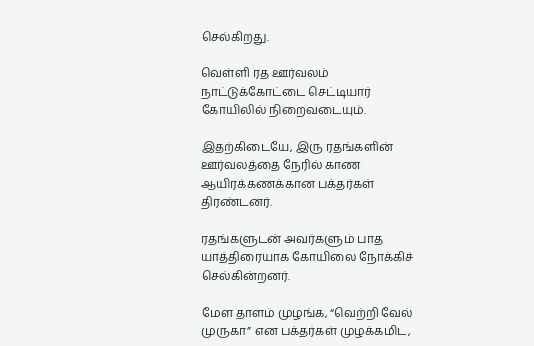செல்கிறது.

வெள்ளி ரத ஊர்வலம் நாட்டுக்கோட்டை செட்டியார் கோயிலில் நிறைவடையும்.

இதற்கிடையே, இரு ரதங்களின் ஊர்வலத்தை நேரில் காண ஆயிரக்கணக்கான பக்தர்கள் திரண்டனர்.

ரதங்களுடன் அவர்களும் பாத யாத்திரையாக கோயிலை நோக்கிச் செல்கின்றனர்.

மேள தாளம் முழங்க, “வெற்றி வேல் முருகா” என பக்தர்கள் முழக்கமிட,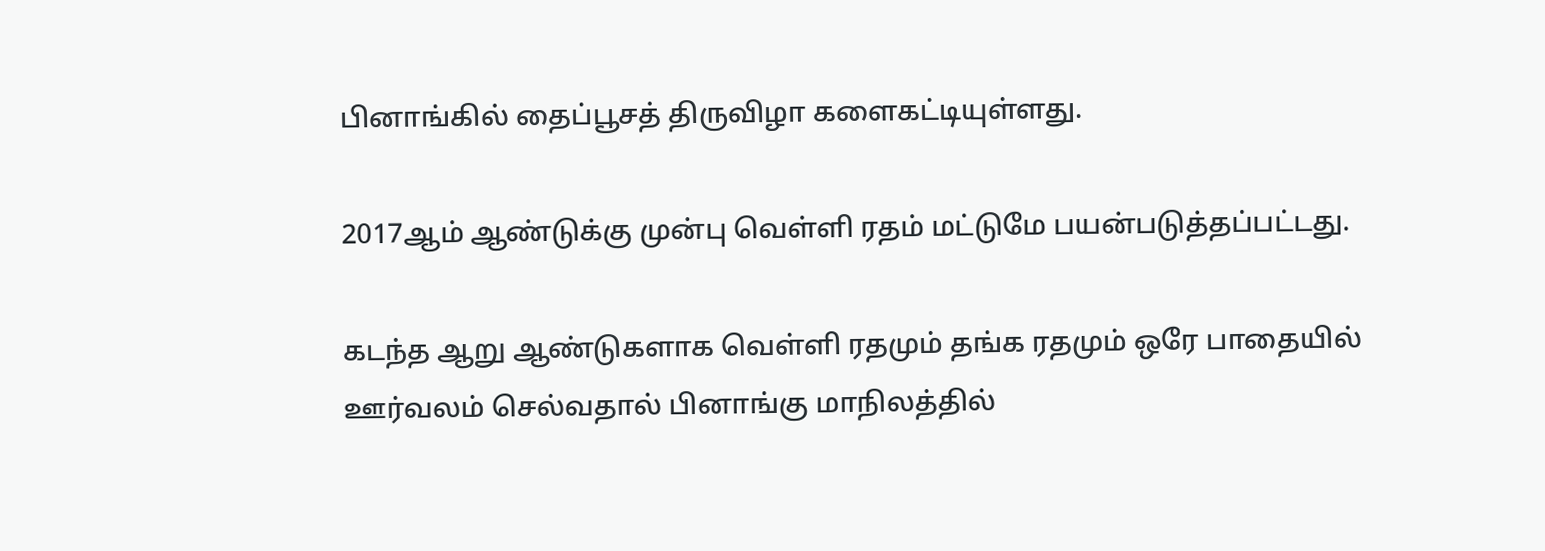பினாங்கில் தைப்பூசத் திருவிழா களைகட்டியுள்ளது.

2017ஆம் ஆண்டுக்கு முன்பு வெள்ளி ரதம் மட்டுமே பயன்படுத்தப்பட்டது.

கடந்த ஆறு ஆண்டுகளாக வெள்ளி ரதமும் தங்க ரதமும் ஒரே பாதையில் ஊர்வலம் செல்வதால் பினாங்கு மாநிலத்தில்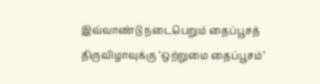இவ்வாண்டு நடைபெறும் தைப்பூசத் திருவிழாவுக்கு ‘ஒற்றுமை தைப்பூசம்’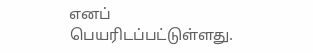எனப் பெயரிடப்பட்டுள்ளது.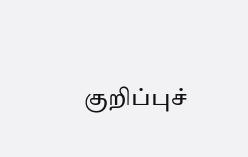குறிப்புச்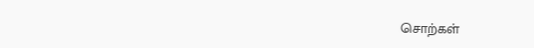சொற்கள்